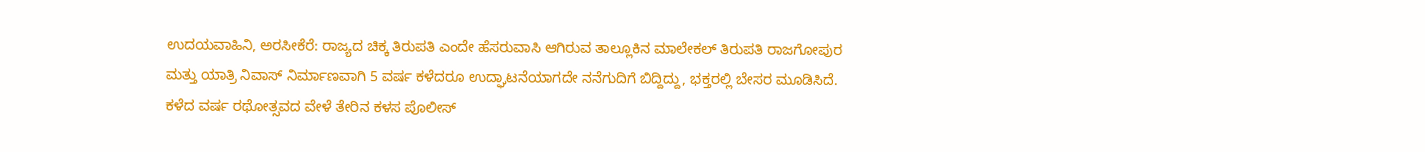ಉದಯವಾಹಿನಿ, ಅರಸೀಕೆರೆ: ರಾಜ್ಯದ ಚಿಕ್ಕ ತಿರುಪತಿ ಎಂದೇ ಹೆಸರುವಾಸಿ ಆಗಿರುವ ತಾಲ್ಲೂಕಿನ ಮಾಲೇಕಲ್‌ ತಿರುಪತಿ ರಾಜಗೋಪುರ ಮತ್ತು ಯಾತ್ರಿ ನಿವಾಸ್‌ ನಿರ್ಮಾಣವಾಗಿ 5 ವರ್ಷ ಕಳೆದರೂ ಉದ್ಘಾಟನೆಯಾಗದೇ ನನೆಗುದಿಗೆ ಬಿದ್ದಿದ್ದು, ಭಕ್ತರಲ್ಲಿ ಬೇಸರ ಮೂಡಿಸಿದೆ.
ಕಳೆದ ವರ್ಷ ರಥೋತ್ಸವದ ವೇಳೆ ತೇರಿನ ಕಳಸ ಪೊಲೀಸ್‌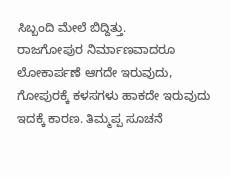ಸಿಬ್ಬಂದಿ ಮೇಲೆ ಬಿದ್ದಿತ್ತು.
ರಾಜಗೋಪುರ ನಿರ್ಮಾಣವಾದರೂ ಲೋಕಾರ್ಪಣೆ ಆಗದೇ ಇರುವುದು, ಗೋಪುರಕ್ಕೆ ಕಳಸಗಳು ಹಾಕದೇ ಇರುವುದು ಇದಕ್ಕೆ ಕಾರಣ. ತಿಮ್ಮಪ್ಪ ಸೂಚನೆ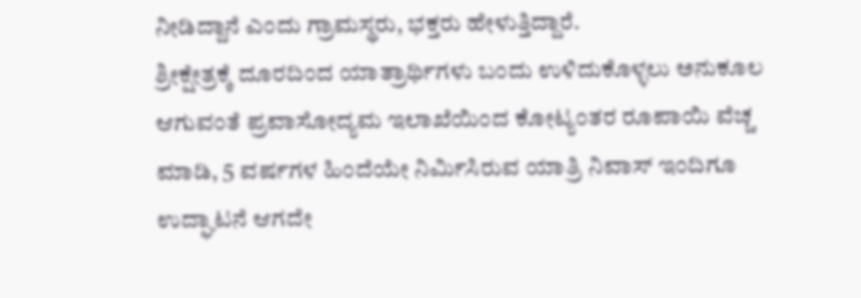ನೀಡಿದ್ದಾನೆ ಎಂದು ಗ್ರಾಮಸ್ಥರು, ಭಕ್ತರು ಹೇಳುತ್ತಿದ್ದಾರೆ.
ಶ್ರೀಕ್ಷೇತ್ರಕ್ಕೆ ದೂರದಿಂದ ಯಾತ್ರಾರ್ಥಿಗಳು ಬಂದು ಉಳಿದುಕೊಳ್ಳಲು ಅನುಕೂಲ ಆಗುವಂತೆ ಪ್ರವಾಸೋದ್ಯಮ ಇಲಾಖೆಯಿಂದ ಕೋಟ್ಯಂತರ ರೂಪಾಯಿ ವೆಚ್ಚ ಮಾಡಿ, 5 ವರ್ಷಗಳ ಹಿಂದೆಯೇ ನಿರ್ಮಿಸಿರುವ ಯಾತ್ರಿ ನಿವಾಸ್ ಇಂದಿಗೂ ಉದ್ಘಾಟನೆ ಆಗದೇ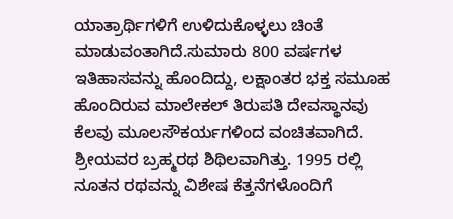ಯಾತ್ರಾರ್ಥಿಗಳಿಗೆ ಉಳಿದುಕೊಳ್ಳಲು ಚಿಂತೆ ಮಾಡುವಂತಾಗಿದೆ.ಸುಮಾರು 800 ವರ್ಷಗಳ ಇತಿಹಾಸವನ್ನು ಹೊಂದಿದ್ದು, ಲಕ್ಷಾಂತರ ಭಕ್ತ ಸಮೂಹ ಹೊಂದಿರುವ ಮಾಲೇಕಲ್‌ ತಿರುಪತಿ ದೇವಸ್ಥಾನವು ಕೆಲವು ಮೂಲಸೌಕರ್ಯಗಳಿಂದ ವಂಚಿತವಾಗಿದೆ. ಶ್ರೀಯವರ ಬ್ರಹ್ಮರಥ ಶಿಥಿಲವಾಗಿತ್ತು. 1995 ರಲ್ಲಿ ನೂತನ ರಥವನ್ನು ವಿಶೇಷ ಕೆತ್ತನೆಗಳೊಂದಿಗೆ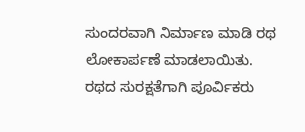ಸುಂದರವಾಗಿ ನಿರ್ಮಾಣ ಮಾಡಿ ರಥ ಲೋಕಾರ್ಪಣೆ ಮಾಡಲಾಯಿತು. ರಥದ ಸುರಕ್ಷತೆಗಾಗಿ ಪೂರ್ವಿಕರು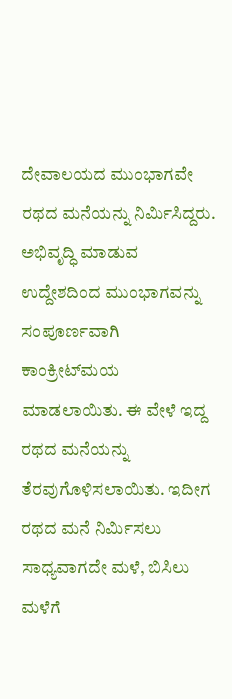ದೇವಾಲಯದ ಮುಂಭಾಗವೇ ರಥದ ಮನೆಯನ್ನು ನಿರ್ಮಿಸಿದ್ದರು. ಅಭಿವೃದ್ಧಿ ಮಾಡುವ ಉದ್ದೇಶದಿಂದ ಮುಂಭಾಗವನ್ನು ಸಂಪೂರ್ಣವಾಗಿ ಕಾಂಕ್ರೀಟ್‌ಮಯ ಮಾಡಲಾಯಿತು. ಈ ವೇಳೆ ಇದ್ದ ರಥದ ಮನೆಯನ್ನು ತೆರವುಗೊಳಿಸಲಾಯಿತು. ಇದೀಗ ರಥದ ಮನೆ ನಿರ್ಮಿಸಲು ಸಾಧ್ಯವಾಗದೇ ಮಳೆ, ಬಿಸಿಲು ಮಳೆಗೆ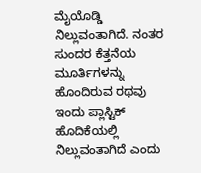ಮೈಯೊಡ್ಡಿ ನಿಲ್ಲುವಂತಾಗಿದೆ. ನಂತರ ಸುಂದರ ಕೆತ್ತನೆಯ ಮೂರ್ತಿಗಳನ್ನು ಹೊಂದಿರುವ ರಥವು ಇಂದು ಪ್ಲಾಸ್ಟಿಕ್ ಹೊದಿಕೆಯಲ್ಲಿ ನಿಲ್ಲುವಂತಾಗಿದೆ ಎಂದು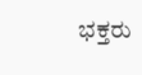ಭಕ್ತರು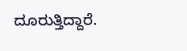ದೂರುತ್ತಿದ್ದಾರೆ.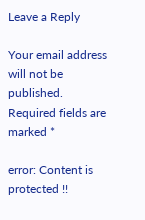Leave a Reply

Your email address will not be published. Required fields are marked *

error: Content is protected !!